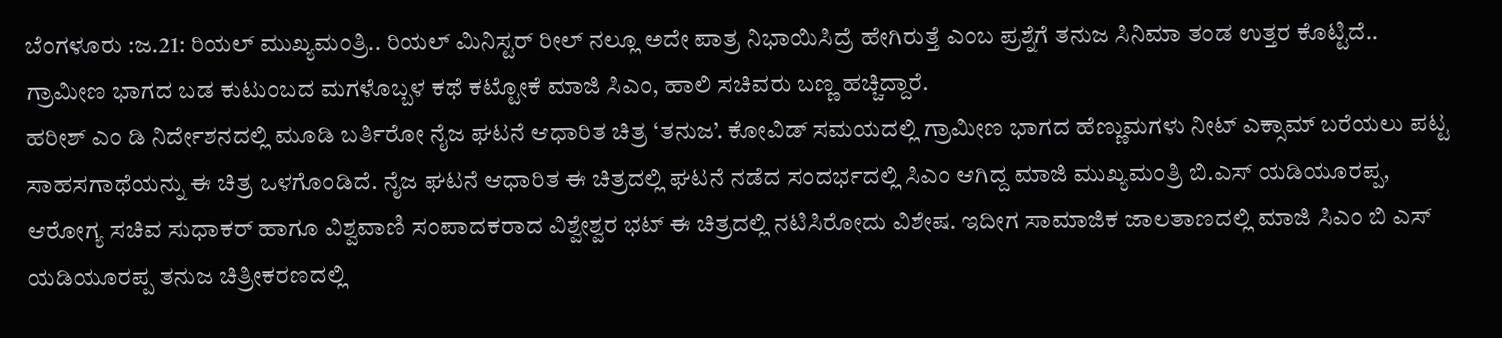ಬೆಂಗಳೂರು :ಜ.21: ರಿಯಲ್ ಮುಖ್ಯಮಂತ್ರಿ.. ರಿಯಲ್ ಮಿನಿಸ್ಟರ್ ರೀಲ್ ನಲ್ಲೂ ಅದೇ ಪಾತ್ರ ನಿಭಾಯಿಸಿದ್ರೆ ಹೇಗಿರುತ್ತೆ ಎಂಬ ಪ್ರಶ್ನೆಗೆ ತನುಜ ಸಿನಿಮಾ ತಂಡ ಉತ್ತರ ಕೊಟ್ಟಿದೆ.. ಗ್ರಾಮೀಣ ಭಾಗದ ಬಡ ಕುಟುಂಬದ ಮಗಳೊಬ್ಬಳ ಕಥೆ ಕಟ್ಟೋಕೆ ಮಾಜಿ ಸಿಎಂ, ಹಾಲಿ ಸಚಿವರು ಬಣ್ಣ ಹಚ್ಚಿದ್ದಾರೆ.
ಹರೀಶ್ ಎಂ ಡಿ ನಿರ್ದೇಶನದಲ್ಲಿ ಮೂಡಿ ಬರ್ತಿರೋ ನೈಜ ಘಟನೆ ಆಧಾರಿತ ಚಿತ್ರ ‘ತನುಜ’. ಕೋವಿಡ್ ಸಮಯದಲ್ಲಿ ಗ್ರಾಮೀಣ ಭಾಗದ ಹೆಣ್ಣುಮಗಳು ನೀಟ್ ಎಕ್ಸಾಮ್ ಬರೆಯಲು ಪಟ್ಟ ಸಾಹಸಗಾಥೆಯನ್ನು ಈ ಚಿತ್ರ ಒಳಗೊಂಡಿದೆ. ನೈಜ ಘಟನೆ ಆಧಾರಿತ ಈ ಚಿತ್ರದಲ್ಲಿ ಘಟನೆ ನಡೆದ ಸಂದರ್ಭದಲ್ಲಿ ಸಿಎಂ ಆಗಿದ್ದ ಮಾಜಿ ಮುಖ್ಯಮಂತ್ರಿ ಬಿ.ಎಸ್ ಯಡಿಯೂರಪ್ಪ, ಆರೋಗ್ಯ ಸಚಿವ ಸುಧಾಕರ್ ಹಾಗೂ ವಿಶ್ವವಾಣಿ ಸಂಪಾದಕರಾದ ವಿಶ್ವೇಶ್ವರ ಭಟ್ ಈ ಚಿತ್ರದಲ್ಲಿ ನಟಿಸಿರೋದು ವಿಶೇಷ. ಇದೀಗ ಸಾಮಾಜಿಕ ಜಾಲತಾಣದಲ್ಲಿ ಮಾಜಿ ಸಿಎಂ ಬಿ ಎಸ್ ಯಡಿಯೂರಪ್ಪ ತನುಜ ಚಿತ್ರೀಕರಣದಲ್ಲಿ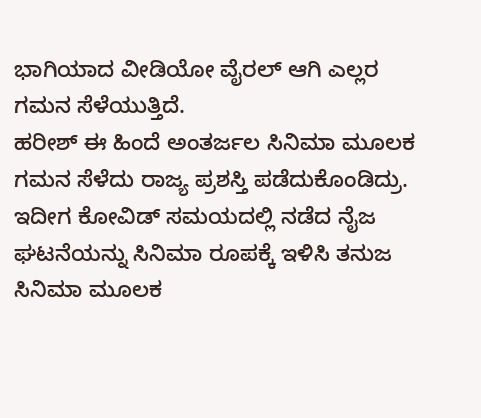ಭಾಗಿಯಾದ ವೀಡಿಯೋ ವೈರಲ್ ಆಗಿ ಎಲ್ಲರ ಗಮನ ಸೆಳೆಯುತ್ತಿದೆ.
ಹರೀಶ್ ಈ ಹಿಂದೆ ಅಂತರ್ಜಲ ಸಿನಿಮಾ ಮೂಲಕ ಗಮನ ಸೆಳೆದು ರಾಜ್ಯ ಪ್ರಶಸ್ತಿ ಪಡೆದುಕೊಂಡಿದ್ರು. ಇದೀಗ ಕೋವಿಡ್ ಸಮಯದಲ್ಲಿ ನಡೆದ ನೈಜ ಘಟನೆಯನ್ನು ಸಿನಿಮಾ ರೂಪಕ್ಕೆ ಇಳಿಸಿ ತನುಜ ಸಿನಿಮಾ ಮೂಲಕ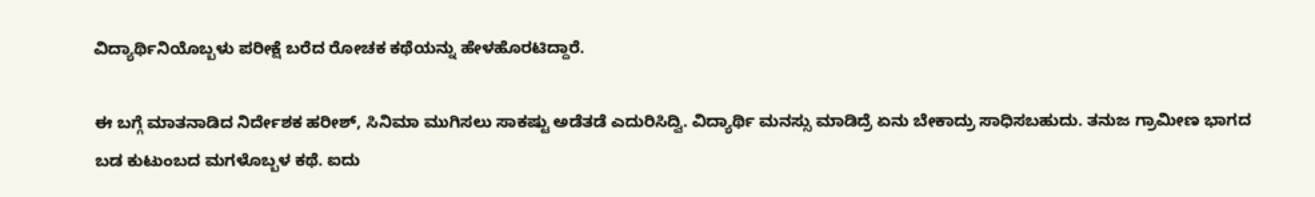ವಿದ್ಯಾರ್ಥಿನಿಯೊಬ್ಬಳು ಪರೀಕ್ಷೆ ಬರೆದ ರೋಚಕ ಕಥೆಯನ್ನು ಹೇಳಹೊರಟಿದ್ದಾರೆ.

ಈ ಬಗ್ಗೆ ಮಾತನಾಡಿದ ನಿರ್ದೇಶಕ ಹರೀಶ್, ಸಿನಿಮಾ ಮುಗಿಸಲು ಸಾಕಷ್ಟು ಅಡೆತಡೆ ಎದುರಿಸಿದ್ವಿ. ವಿದ್ಯಾರ್ಥಿ ಮನಸ್ಸು ಮಾಡಿದ್ರೆ ಏನು ಬೇಕಾದ್ರು ಸಾಧಿಸಬಹುದು. ತನುಜ ಗ್ರಾಮೀಣ ಭಾಗದ ಬಡ ಕುಟುಂಬದ ಮಗಳೊಬ್ಬಳ ಕಥೆ. ಐದು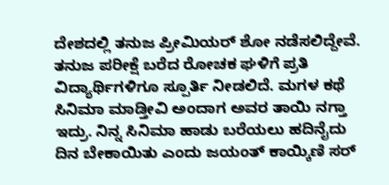ದೇಶದಲ್ಲಿ ತನುಜ ಪ್ರೀಮಿಯರ್ ಶೋ ನಡೆಸಲಿದ್ದೇವೆ. ತನುಜ ಪರೀಕ್ಷೆ ಬರೆದ ರೋಚಕ ಘಳಿಗೆ ಪ್ರತಿ ವಿದ್ಯಾರ್ಥಿಗಳಿಗೂ ಸ್ಪೂರ್ತಿ ನೀಡಲಿದೆ. ಮಗಳ ಕಥೆ ಸಿನಿಮಾ ಮಾಡ್ತೀವಿ ಅಂದಾಗ ಅವರ ತಾಯಿ ನಗ್ತಾ ಇದ್ರು. ನಿನ್ನ ಸಿನಿಮಾ ಹಾಡು ಬರೆಯಲು ಹದಿನೈದು ದಿನ ಬೇಕಾಯಿತು ಎಂದು ಜಯಂತ್ ಕಾಯ್ಕಿಣಿ ಸರ್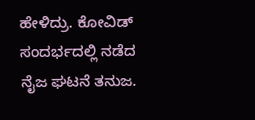ಹೇಳಿದ್ರು. ಕೋವಿಡ್ ಸಂದರ್ಭದಲ್ಲಿ ನಡೆದ ನೈಜ ಘಟನೆ ತನುಜ.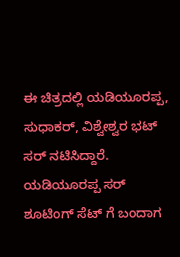ಈ ಚಿತ್ರದಲ್ಲಿ ಯಡಿಯೂರಪ್ಪ, ಸುಧಾಕರ್, ವಿಶ್ವೇಶ್ವರ ಭಟ್ ಸರ್ ನಟಿಸಿದ್ದಾರೆ. ಯಡಿಯೂರಪ್ಪ ಸರ್ ಶೂಟಿಂಗ್ ಸೆಟ್ ಗೆ ಬಂದಾಗ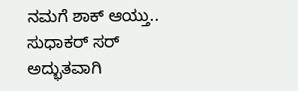ನಮಗೆ ಶಾಕ್ ಆಯ್ತು.. ಸುಧಾಕರ್ ಸರ್ ಅದ್ಭುತವಾಗಿ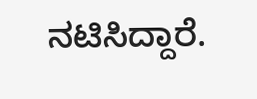ನಟಿಸಿದ್ದಾರೆ.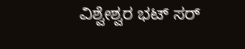ವಿಶ್ವೇಶ್ವರ ಭಟ್ ಸರ್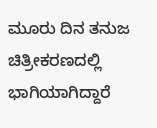ಮೂರು ದಿನ ತನುಜ ಚಿತ್ರೀಕರಣದಲ್ಲಿ ಭಾಗಿಯಾಗಿದ್ದಾರೆ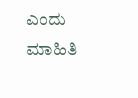ಎಂದು ಮಾಹಿತಿ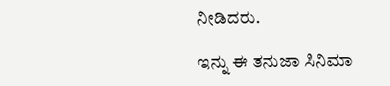ನೀಡಿದರು.

ಇನ್ನು ಈ ತನುಜಾ ಸಿನಿಮಾ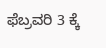ಫೆಬ್ರವರಿ 3 ಕ್ಕೆ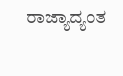ರಾಜ್ಯಾದ್ಯಂತ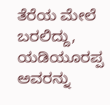ತೆರೆಯ ಮೇಲೆ ಬರಲಿದ್ದು, ಯಡಿಯೂರಪ್ಪ ಅವರನ್ನು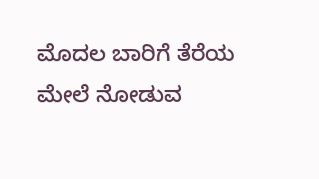ಮೊದಲ ಬಾರಿಗೆ ತೆರೆಯ ಮೇಲೆ ನೋಡುವ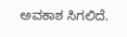ಅವಕಾಶ ಸಿಗಲಿದೆ.